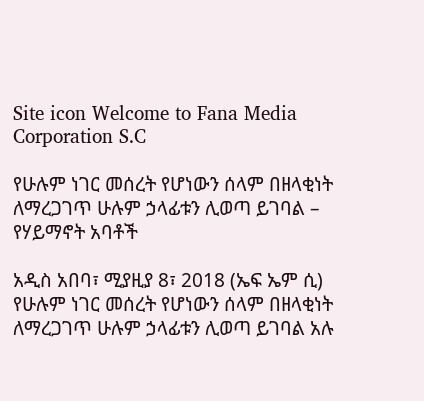Site icon Welcome to Fana Media Corporation S.C

የሁሉም ነገር መሰረት የሆነውን ሰላም በዘላቂነት ለማረጋገጥ ሁሉም ኃላፊቱን ሊወጣ ይገባል – የሃይማኖት አባቶች

አዲስ አበባ፣ ሚያዚያ 8፣ 2018 (ኤፍ ኤም ሲ) የሁሉም ነገር መሰረት የሆነውን ሰላም በዘላቂነት ለማረጋገጥ ሁሉም ኃላፊቱን ሊወጣ ይገባል አሉ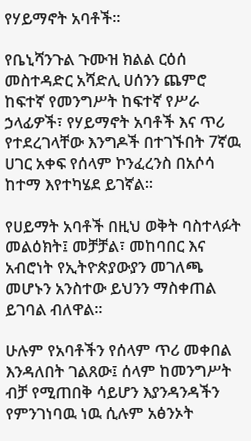የሃይማኖት አባቶች፡፡

የቤኒሻንጉል ጉሙዝ ክልል ርዕሰ መስተዳድር አሻድሊ ሀሰንን ጨምሮ ከፍተኛ የመንግሥት ከፍተኛ የሥራ ኃላፊዎች፣ የሃይማኖት አባቶች እና ጥሪ የተደረገላቸው እንግዶች በተገኙበት 7ኛዉ ሀገር አቀፍ የሰላም ኮንፈረንስ በአሶሳ ከተማ እየተካሄደ ይገኛል፡፡

የሀይማት አባቶች በዚህ ወቅት ባስተላፉት መልዕክት፤ መቻቻል፣ መከባበር እና አብሮነት የኢትዮጵያውያን መገለጫ መሆኑን አንስተው ይህንን ማስቀጠል ይገባል ብለዋል፡፡

ሁሉም የአባቶችን የሰላም ጥሪ መቀበል እንዳለበት ገልጸው፤ ሰላም ከመንግሥት ብቻ የሚጠበቅ ሳይሆን እያንዳንዳችን የምንገነባዉ ነዉ ሲሉም አፅንኦት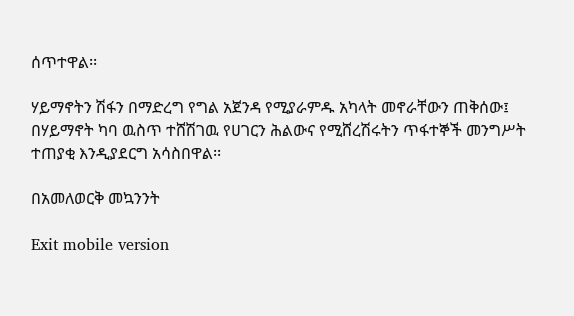ሰጥተዋል፡፡

ሃይማኖትን ሽፋን በማድረግ የግል አጀንዳ የሚያራምዱ አካላት መኖራቸውን ጠቅሰው፤ በሃይማኖት ካባ ዉስጥ ተሸሽገዉ የሀገርን ሕልውና የሚሸረሽሩትን ጥፋተኞች መንግሥት ተጠያቂ እንዲያደርግ አሳስበዋል፡፡

በአመለወርቅ መኳንንት

Exit mobile version